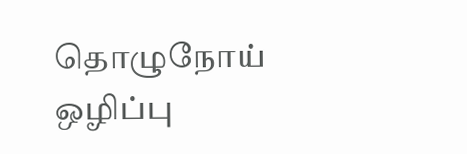தொழுநோய் ஒழிப்பு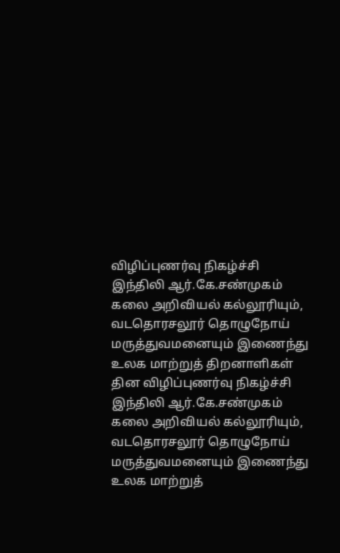விழிப்புணர்வு நிகழ்ச்சி
இந்திலி ஆர்.கே.சண்முகம் கலை அறிவியல் கல்லூரியும், வடதொரசலூர் தொழுநோய் மருத்துவமனையும் இணைந்து உலக மாற்றுத் திறனாளிகள் தின விழிப்புணர்வு நிகழ்ச்சி
இந்திலி ஆர்.கே.சண்முகம் கலை அறிவியல் கல்லூரியும், வடதொரசலூர் தொழுநோய் மருத்துவமனையும் இணைந்து உலக மாற்றுத்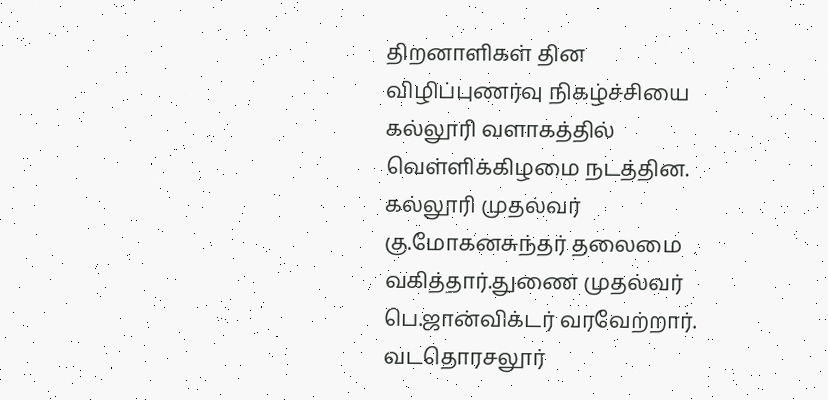திறனாளிகள் தின விழிப்புணர்வு நிகழ்ச்சியை கல்லூரி வளாகத்தில் வெள்ளிக்கிழமை நடத்தின. கல்லூரி முதல்வர் கு.மோகனசுந்தர் தலைமை வகித்தார்.துணை முதல்வர் பெ.ஜான்விக்டர் வரவேற்றார்.
வடதொரசலூர்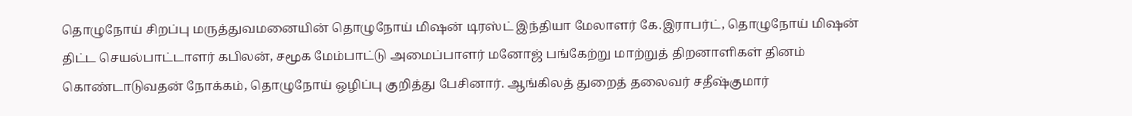தொழுநோய் சிறப்பு மருத்துவமனையின் தொழுநோய் மிஷன் டிரஸ்ட் இந்தியா மேலாளர் கே.இராபர்ட், தொழுநோய் மிஷன் திட்ட செயல்பாட்டாளர் கபிலன், சமூக மேம்பாட்டு அமைப்பாளர் மனோஜ் பங்கேற்று மாற்றுத் திறனாளிகள் தினம் கொண்டாடுவதன் நோக்கம், தொழுநோய் ஒழிப்பு குறித்து பேசினார். ஆங்கிலத் துறைத் தலைவர் சதீஷ்குமார்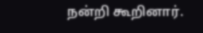நன்றி கூறினார்.